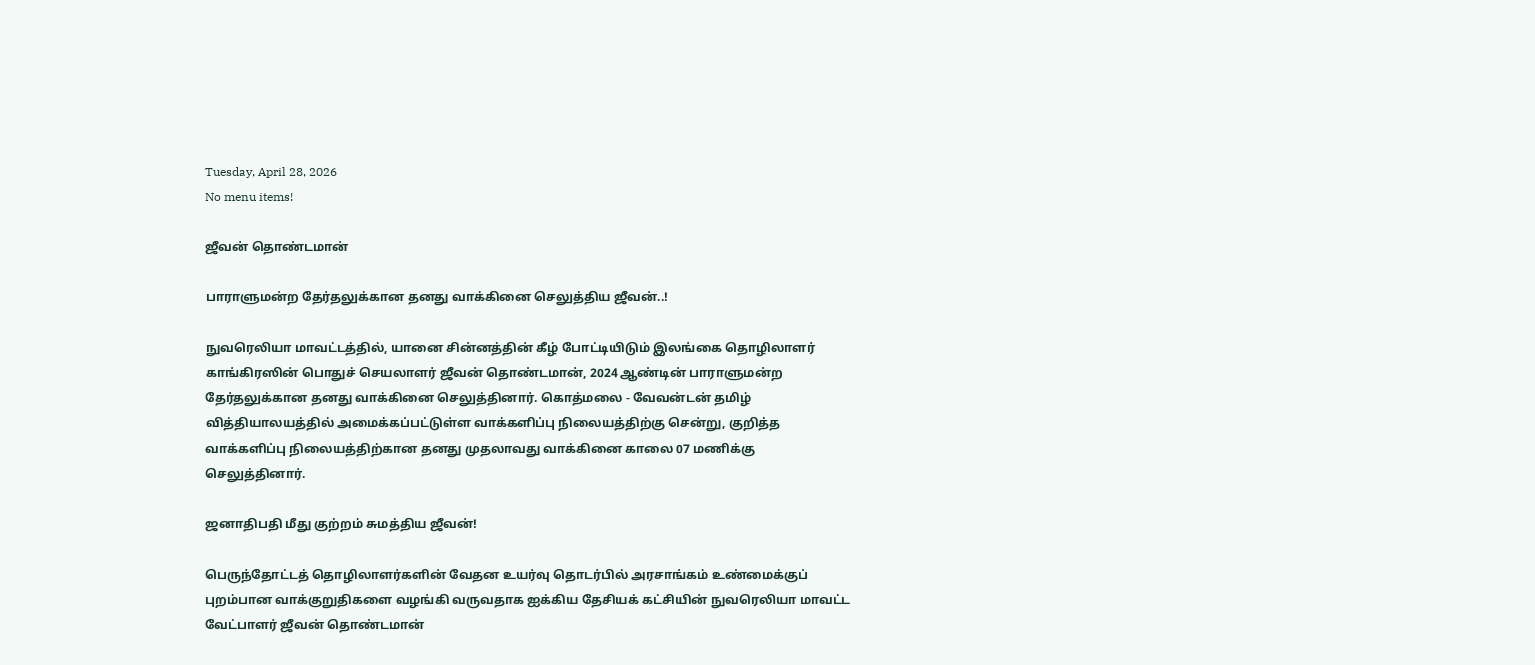Tuesday, April 28, 2026
No menu items!

ஜீவன் தொண்டமான்

பாராளுமன்ற தேர்தலுக்கான தனது வாக்கினை செலுத்திய ஜீவன்..!

நுவரெலியா மாவட்டத்தில், யானை சின்னத்தின் கீழ் போட்டியிடும் இலங்கை தொழிலாளர் காங்கிரஸின் பொதுச் செயலாளர் ஜீவன் தொண்டமான், 2024 ஆண்டின் பாராளுமன்ற தேர்தலுக்கான தனது வாக்கினை செலுத்தினார். கொத்மலை - வேவன்டன் தமிழ் வித்தியாலயத்தில் அமைக்கப்பட்டுள்ள வாக்களிப்பு நிலையத்திற்கு சென்று, குறித்த வாக்களிப்பு நிலையத்திற்கான தனது முதலாவது வாக்கினை காலை 07 மணிக்கு செலுத்தினார்.

ஜனாதிபதி மீது குற்றம் சுமத்திய ஜீவன்!

பெருந்தோட்டத் தொழிலாளர்களின் வேதன உயர்வு தொடர்பில் அரசாங்கம் உண்மைக்குப் புறம்பான வாக்குறுதிகளை வழங்கி வருவதாக ஐக்கிய தேசியக் கட்சியின் நுவரெலியா மாவட்ட வேட்பாளர் ஜீவன் தொண்டமான்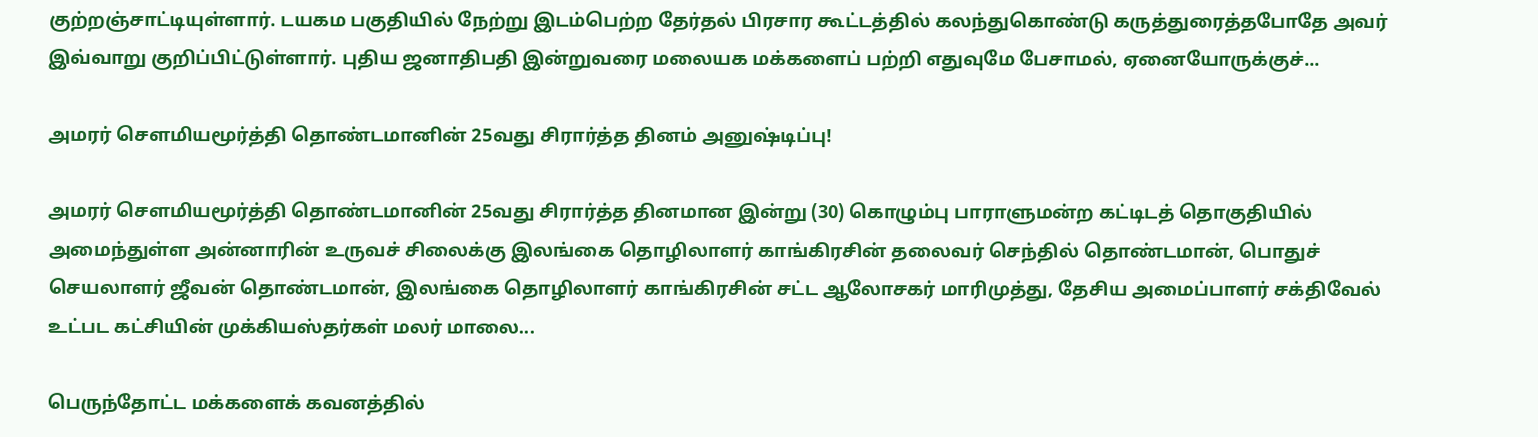குற்றஞ்சாட்டியுள்ளார். டயகம பகுதியில் நேற்று இடம்பெற்ற தேர்தல் பிரசார கூட்டத்தில் கலந்துகொண்டு கருத்துரைத்தபோதே அவர் இவ்வாறு குறிப்பிட்டுள்ளார். புதிய ஜனாதிபதி இன்றுவரை மலையக மக்களைப் பற்றி எதுவுமே பேசாமல், ஏனையோருக்குச்...

அமரர் சௌமியமூர்த்தி தொண்டமானின் 25வது சிரார்த்த தினம் அனுஷ்டிப்பு!

அமரர் சௌமியமூர்த்தி தொண்டமானின் 25வது சிரார்த்த தினமான இன்று (30) கொழும்பு பாராளுமன்ற கட்டிடத் தொகுதியில் அமைந்துள்ள அன்னாரின் உருவச் சிலைக்கு இலங்கை தொழிலாளர் காங்கிரசின் தலைவர் செந்தில் தொண்டமான், பொதுச் செயலாளர் ஜீவன் தொண்டமான், இலங்கை தொழிலாளர் காங்கிரசின் சட்ட ஆலோசகர் மாரிமுத்து, தேசிய அமைப்பாளர் சக்திவேல் உட்பட கட்சியின் முக்கியஸ்தர்கள் மலர் மாலை...

பெருந்தோட்ட மக்களைக் கவனத்தில்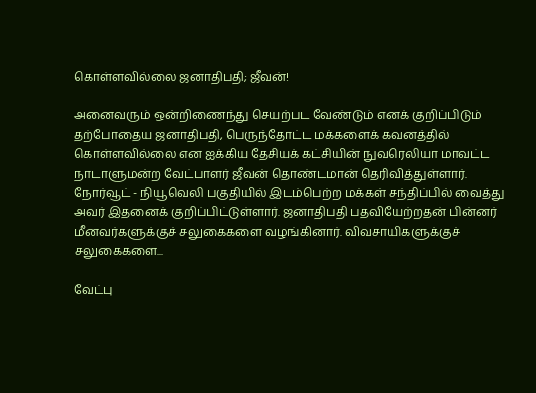கொள்ளவில்லை ஜனாதிபதி; ஜீவன்!

அனைவரும் ஒன்றிணைந்து செயற்பட வேண்டும் எனக் குறிப்பிடும் தற்போதைய ஜனாதிபதி, பெருந்தோட்ட மக்களைக் கவனத்தில் கொள்ளவில்லை என ஐக்கிய தேசியக் கட்சியின் நுவரெலியா மாவட்ட நாடாளுமன்ற வேட்பாளர் ஜீவன் தொண்டமான் தெரிவித்துள்ளார். நோர்வூட் - நியூவெலி பகுதியில் இடம்பெற்ற மக்கள் சந்திப்பில் வைத்து அவர் இதனைக் குறிப்பிட்டுள்ளார். ஜனாதிபதி பதவியேற்றதன் பின்னர் மீனவர்களுக்குச் சலுகைகளை வழங்கினார். விவசாயிகளுக்குச் சலுகைகளை...

வேட்பு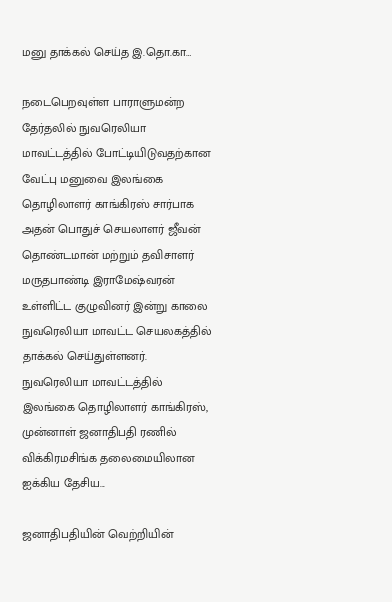மனு தாக்கல் செய்த இ.தொ.கா…

நடைபெறவுள்ள பாராளுமன்ற  தேர்தலில் நுவரெலியா மாவட்டத்தில் போட்டியிடுவதற்கான வேட்பு மனுவை இலங்கை தொழிலாளர் காங்கிரஸ் சார்பாக அதன் பொதுச் செயலாளர் ஜீவன் தொண்டமான் மற்றும் தவிசாளர் மருதபாண்டி இராமேஷ்வரன் உள்ளிட்ட குழுவினர் இன்று காலை நுவரெலியா மாவட்ட செயலகத்தில் தாக்கல் செய்துள்ளனர். நுவரெலியா மாவட்டத்தில் இலங்கை தொழிலாளர் காங்கிரஸ், முன்னாள் ஜனாதிபதி ரணில் விக்கிரமசிங்க தலைமையிலான ஐக்கிய தேசிய...

ஜனாதிபதியின் வெற்றியின்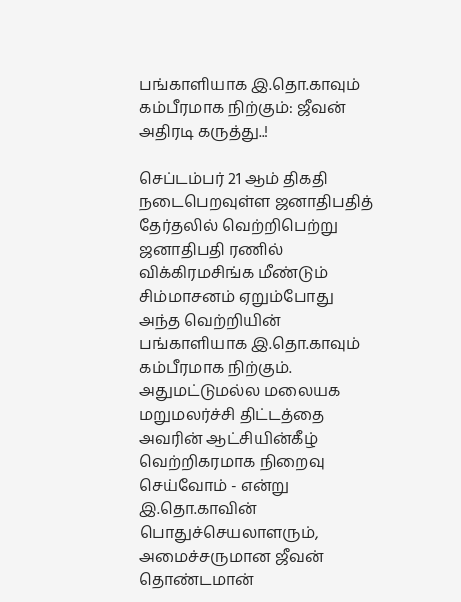பங்காளியாக இ.தொ.காவும் கம்பீரமாக நிற்கும்: ஜீவன் அதிரடி கருத்து..!

செப்டம்பர் 21 ஆம் திகதி நடைபெறவுள்ள ஜனாதிபதித் தேர்தலில் வெற்றிபெற்று ஜனாதிபதி ரணில் விக்கிரமசிங்க மீண்டும் சிம்மாசனம் ஏறும்போது அந்த வெற்றியின் பங்காளியாக இ.தொ.காவும் கம்பீரமாக நிற்கும். அதுமட்டுமல்ல மலையக மறுமலர்ச்சி திட்டத்தை அவரின் ஆட்சியின்கீழ் வெற்றிகரமாக நிறைவு செய்வோம் - என்று இ.தொ.காவின் பொதுச்செயலாளரும், அமைச்சருமான ஜீவன் தொண்டமான்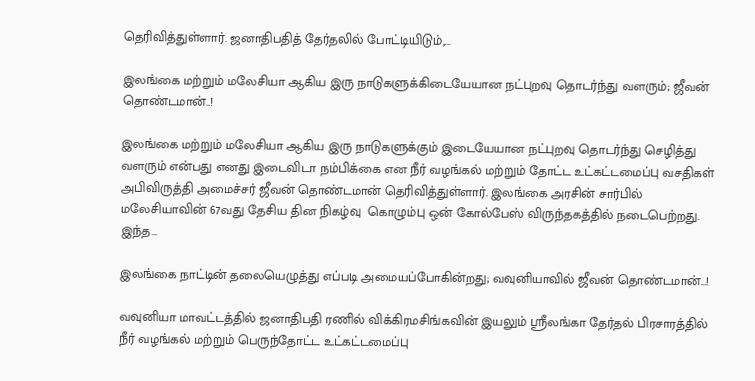தெரிவித்துள்ளார். ஜனாதிபதித் தேர்தலில் போட்டியிடும்,...

இலங்கை மற்றும் மலேசியா ஆகிய இரு நாடுகளுக்கிடையேயான நட்புறவு தொடர்ந்து வளரும்; ஜீவன் தொண்டமான்..!

இலங்கை மற்றும் மலேசியா ஆகிய இரு நாடுகளுக்கும் இடையேயான நட்புறவு தொடர்ந்து செழித்து வளரும் என்பது எனது இடைவிடா நம்பிக்கை என நீர் வழங்கல் மற்றும் தோட்ட உட்கட்டமைப்பு வசதிகள் அபிவிருத்தி அமைச்சர் ஜீவன் தொண்டமான் தெரிவித்துள்ளார். இலங்கை அரசின் சார்பில் மலேசியாவின் 67வது தேசிய தின நிகழ்வு  கொழும்பு ஒன் கோல்பேஸ் விருந்தகத்தில் நடைபெற்றது. இந்த...

இலங்கை நாட்டின் தலையெழுத்து எப்படி அமையப்போகின்றது; வவுனியாவில் ஜீவன் தொண்டமான்…!

வவுனியா மாவட்டத்தில் ஜனாதிபதி ரணில் விக்கிரமசிங்கவின் இயலும் ஸ்ரீலங்கா தேர்தல் பிரசாரத்தில் நீர் வழங்கல் மற்றும் பெருந்தோட்ட உட்கட்டமைப்பு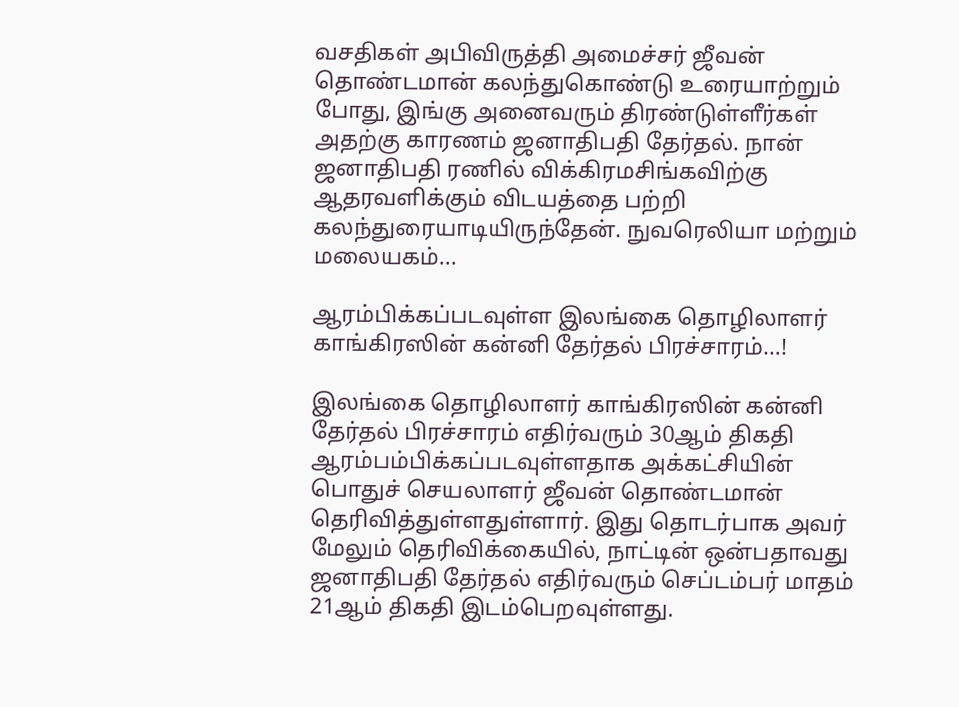வசதிகள் அபிவிருத்தி அமைச்சர் ஜீவன் தொண்டமான் கலந்துகொண்டு உரையாற்றும் போது, இங்கு அனைவரும் திரண்டுள்ளீர்கள் அதற்கு காரணம் ஜனாதிபதி தேர்தல். நான் ஜனாதிபதி ரணில் விக்கிரமசிங்கவிற்கு ஆதரவளிக்கும் விடயத்தை பற்றி கலந்துரையாடியிருந்தேன். நுவரெலியா மற்றும் மலையகம்...

ஆரம்பிக்கப்படவுள்ள இலங்கை தொழிலாளர் காங்கிரஸின் கன்னி தேர்தல் பிரச்சாரம்…!

இலங்கை தொழிலாளர் காங்கிரஸின் கன்னி தேர்தல் பிரச்சாரம் எதிர்வரும் 30ஆம் திகதி ஆரம்பம்பிக்கப்படவுள்ளதாக அக்கட்சியின் பொதுச் செயலாளர் ஜீவன் தொண்டமான் தெரிவித்துள்ளதுள்ளார். இது தொடர்பாக அவர் மேலும் தெரிவிக்கையில், நாட்டின் ஒன்பதாவது ஜனாதிபதி தேர்தல் எதிர்வரும் செப்டம்பர் மாதம் 21ஆம் திகதி இடம்பெறவுள்ளது.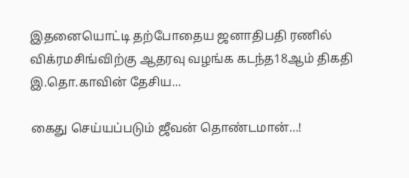இதனையொட்டி தற்போதைய ஜனாதிபதி ரணில் விக்ரமசிங்விற்கு ஆதரவு வழங்க கடந்த18ஆம் திகதி இ.தொ.காவின் தேசிய...

கைது செய்யப்படும் ஜீவன் தொண்டமான்…!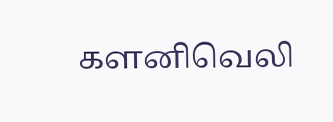களனிவெலி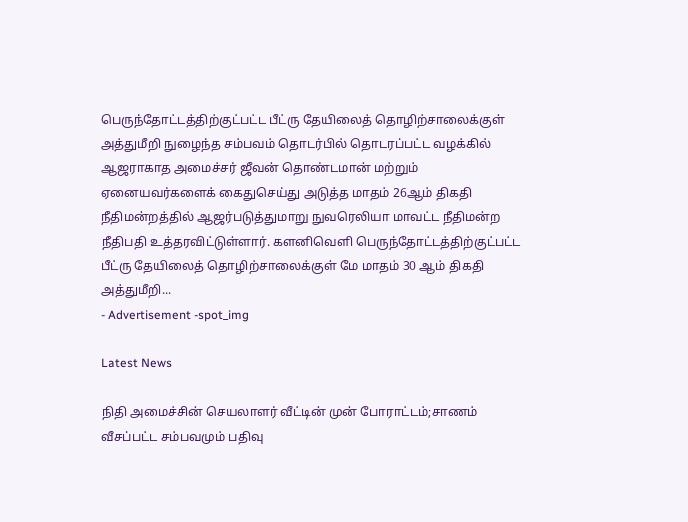பெருந்தோட்டத்திற்குட்பட்ட பீட்ரு தேயிலைத் தொழிற்சாலைக்குள் அத்துமீறி நுழைந்த சம்பவம் தொடர்பில் தொடரப்பட்ட வழக்கில் ஆஜராகாத அமைச்சர் ஜீவன் தொண்டமான் மற்றும் ஏனையவர்களைக் கைதுசெய்து அடுத்த மாதம் 26ஆம் திகதி நீதிமன்றத்தில் ஆஜர்படுத்துமாறு நுவரெலியா மாவட்ட நீதிமன்ற நீதிபதி உத்தரவிட்டுள்ளார். களனிவெளி பெருந்தோட்டத்திற்குட்பட்ட பீட்ரு தேயிலைத் தொழிற்சாலைக்குள் மே மாதம் 30 ஆம் திகதி அத்துமீறி...
- Advertisement -spot_img

Latest News

நிதி அமைச்சின் செயலாளர் வீட்டின் முன் போராட்டம்;சாணம் வீசப்பட்ட சம்பவமும் பதிவு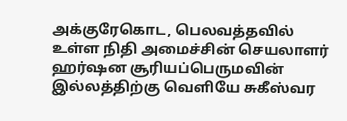அக்குரேகொட, பெலவத்தவில் உள்ள நிதி அமைச்சின் செயலாளர் ஹர்ஷன சூரியப்பெருமவின் இல்லத்திற்கு வெளியே சுகீஸ்வர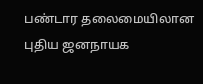பண்டார தலைமையிலான புதிய ஜனநாயக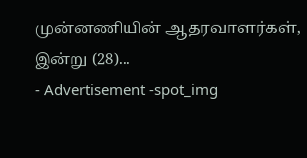முன்னணியின் ஆதரவாளர்கள், இன்று (28)...
- Advertisement -spot_img